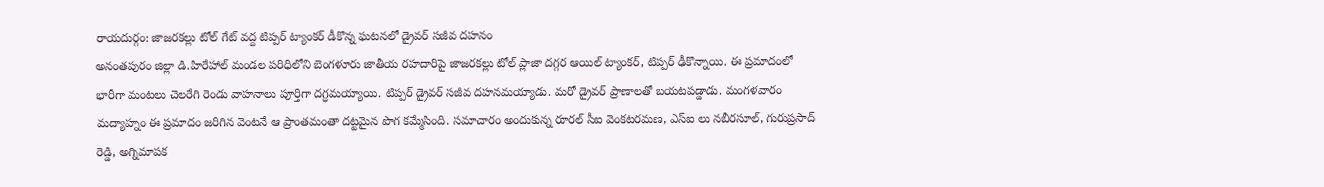రాయదుర్గం: జాజరకల్లు టోల్ గేట్ వద్ద టిప్పర్ ట్యాంకర్ డీకొన్న ఘటనలో డ్రైవర్ సజీవ దహనం
అనంతపురం జిల్లా డి.హిరేహాల్ మండల పరిధిలోని బెంగళూరు జాతీయ రహదారిపై జాజరకల్లు టోల్ ప్లాజా దగ్గర ఆయిల్ ట్యాంకర్, టిప్పర్ ఢీకొన్నాయి. ఈ ప్రమాదంలో భారీగా మంటలు చెలరేగి రెండు వాహనాలు పూర్తిగా దగ్ధమయ్యాయి. టిప్పర్ డ్రైవర్ సజీవ దహనమయ్యాడు. మరో డ్రైవర్ ప్రాణాలతో బయటపడ్డాడు. మంగళవారం మద్యాహ్నం ఈ ప్రమాదం జరిగిన వెంటనే ఆ ప్రాంతమంతా దట్టమైన పొగ కమ్మేసింది. సమాచారం అందుకున్న రూరల్ సీఐ వెంకటరమణ, ఎస్ఐ లు నబీరసూల్, గురుప్రసాద్ రెడ్డి, అగ్నిమాపక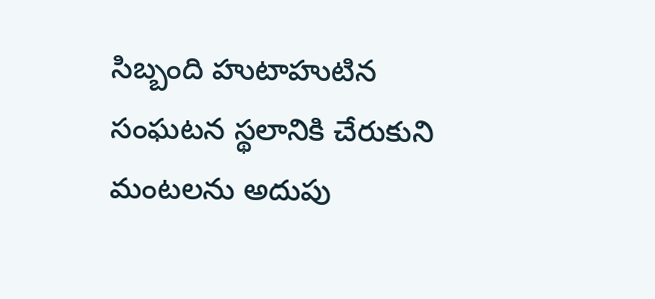సిబ్బంది హుటాహుటిన సంఘటన స్థలానికి చేరుకుని మంటలను అదుపు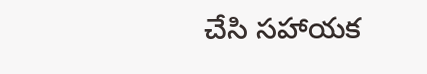చేసి సహాయక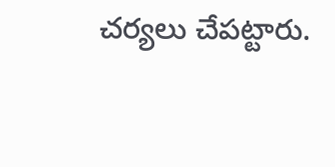చర్యలు చేపట్టారు.